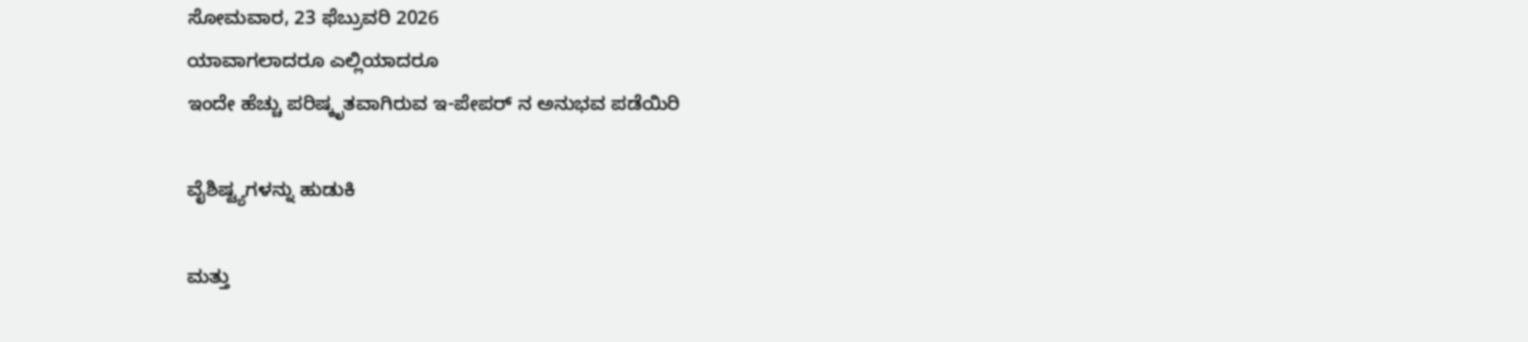ಸೋಮವಾರ, 23 ಫೆಬ್ರುವರಿ 2026
ಯಾವಾಗಲಾದರೂ ಎಲ್ಲಿಯಾದರೂ
ಇಂದೇ ಹೆಚ್ಚು ಪರಿಷ್ಕೃತವಾಗಿರುವ ಇ-ಪೇಪರ್ ನ ಅನುಭವ ಪಡೆಯಿರಿ

ವೈಶಿಷ್ಟ್ಯಗಳನ್ನು ಹುಡುಕಿ

ಮತ್ತು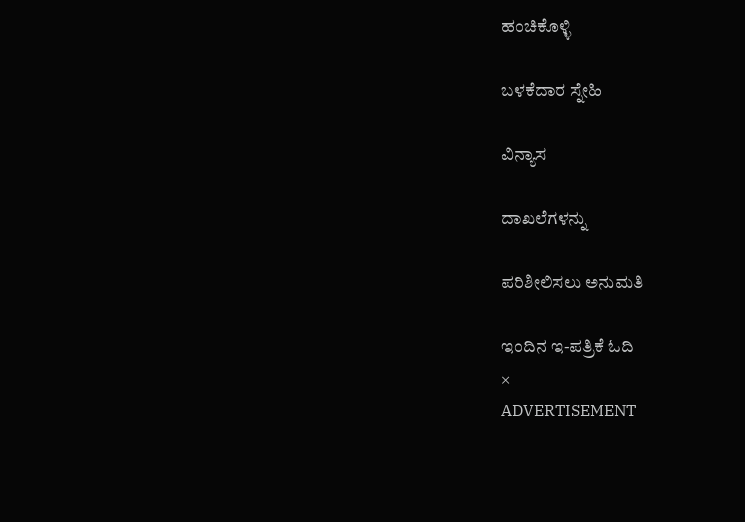ಹಂಚಿಕೊಳ್ಳಿ

ಬಳಕೆದಾರ ಸ್ನೇಹಿ

ವಿನ್ಯಾಸ

ದಾಖಲೆಗಳನ್ನು

ಪರಿಶೀಲಿಸಲು ಅನುಮತಿ

ಇಂದಿನ ಇ-ಪತ್ರಿಕೆ ಓದಿ
×
ADVERTISEMENT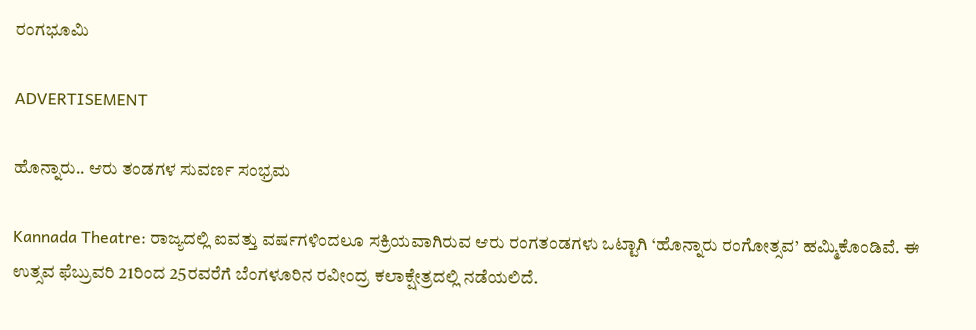ರಂಗಭೂಮಿ

ADVERTISEMENT

ಹೊನ್ನಾರು.. ಆರು ತಂಡಗಳ ಸುವರ್ಣ ಸಂಭ್ರಮ

Kannada Theatre: ರಾಜ್ಯದಲ್ಲಿ ಐವತ್ತು ವರ್ಷಗಳಿಂದಲೂ ಸಕ್ರಿಯವಾಗಿರುವ ಆರು ರಂಗತಂಡಗಳು ಒಟ್ಟಾಗಿ ‘ಹೊನ್ನಾರು ರಂಗೋತ್ಸವ’ ಹಮ್ಮಿಕೊಂಡಿವೆ. ಈ ಉತ್ಸವ ಫೆಬ್ರುವರಿ 21ರಿಂದ 25ರವರೆಗೆ ಬೆಂಗಳೂರಿನ ರವೀಂದ್ರ ಕಲಾಕ್ಷೇತ್ರದಲ್ಲಿ ನಡೆಯಲಿದೆ.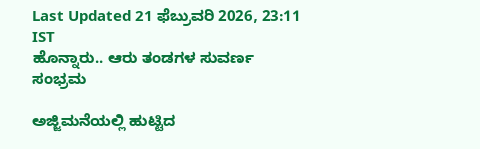Last Updated 21 ಫೆಬ್ರುವರಿ 2026, 23:11 IST
ಹೊನ್ನಾರು.. ಆರು ತಂಡಗಳ ಸುವರ್ಣ ಸಂಭ್ರಮ

ಅಜ್ಜಿಮನೆಯಲ್ಲಿ ಹುಟ್ಟಿದ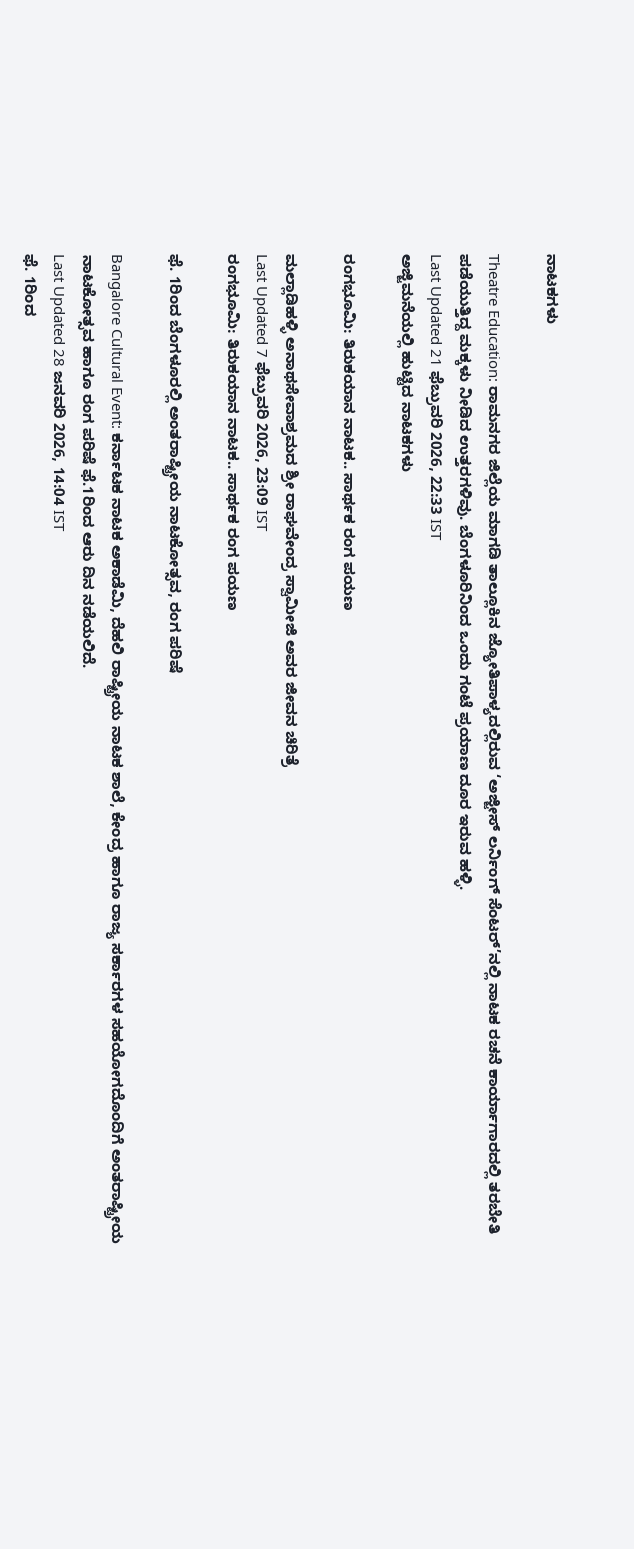ನಾಟಕಗಳು

Theatre Education: ರಾಮನಗರ ಜಿಲ್ಲೆಯ ಮಾಗಡಿ ತಾಲ್ಲೂಕಿನ ಜ್ಯೋತಿಪಾಳ್ಯದಲ್ಲಿರುವ ‘ಅಜ್ಜೀಸ್ ಲರ್ನಿಂಗ್ ಸೆಂಟರ್’ನಲ್ಲಿ ನಾಟಕ ರಚನೆ ಕಾರ್ಯಾಗಾರದಲ್ಲಿ ತರಬೇತಿ ಪಡೆಯುತ್ತಿದ್ದ ಮಕ್ಕಳು ನೀಡಿದ ಉತ್ತರಗಳಿವು. ಬೆಂಗಳೂರಿನಿಂದ ಒಂದು ಗಂಟೆ ಪ್ರಯಾಣ ದೂರ ಇರುವ ಹಳ್ಳಿ.
Last Updated 21 ಫೆಬ್ರುವರಿ 2026, 22:33 IST
ಅಜ್ಜಿಮನೆಯಲ್ಲಿ ಹುಟ್ಟಿದ ನಾಟಕಗಳು

ರಂಗಭೂಮಿ: ತಿರುಕಯಾನ ನಾಟಕ.. ಸಾರ್ಥಕ ರಂಗ ಪಯಣ

ಮಲ್ಲಾಡಿಹಳ್ಳಿ ಅನಾಥಸೇವಾಶ್ರಮದ ಶ್ರೀ ರಾಘವೇಂದ್ರ ಸ್ವಾಮೀಜಿ ಅವರ ಜೀವನ ಚಿರಿತ್ರೆ
Last Updated 7 ಫೆಬ್ರುವರಿ 2026, 23:09 IST
ರಂಗಭೂಮಿ: ತಿರುಕಯಾನ ನಾಟಕ.. ಸಾರ್ಥಕ ರಂಗ ಪಯಣ

ಫೆ. 1ರಿಂದ ಬೆಂಗಳೂರಲ್ಲಿ ಅಂತರಾಷ್ಟ್ರೀಯ ನಾಟಕೋತ್ಸವ, ರಂಗ ಪರಿಷೆ

Bangalore Cultural Event: ಕರ್ನಾಟಕ ನಾಟಕ ಅಕಾಡೆಮಿ, ದೆಹಲಿ ರಾಷ್ಟ್ರೀಯ ನಾಟಕ ಶಾಲೆ, ಕೇಂದ್ರ ಹಾಗೂ ರಾಜ್ಯ ಸರ್ಕಾರಗಳ ಸಹಯೋಗದೊಂದಿಗೆ ಅಂತರಾಷ್ಟ್ರೀಯ ನಾಟಕೋತ್ಸವ ಹಾಗೂ ರಂಗ ಪರಿಷೆ ಫೆ.1ರಿಂದ ಆರು ದಿನ ನಡೆಯಲಿದೆ.
Last Updated 28 ಜನವರಿ 2026, 14:04 IST
ಫೆ. 1ರಿಂದ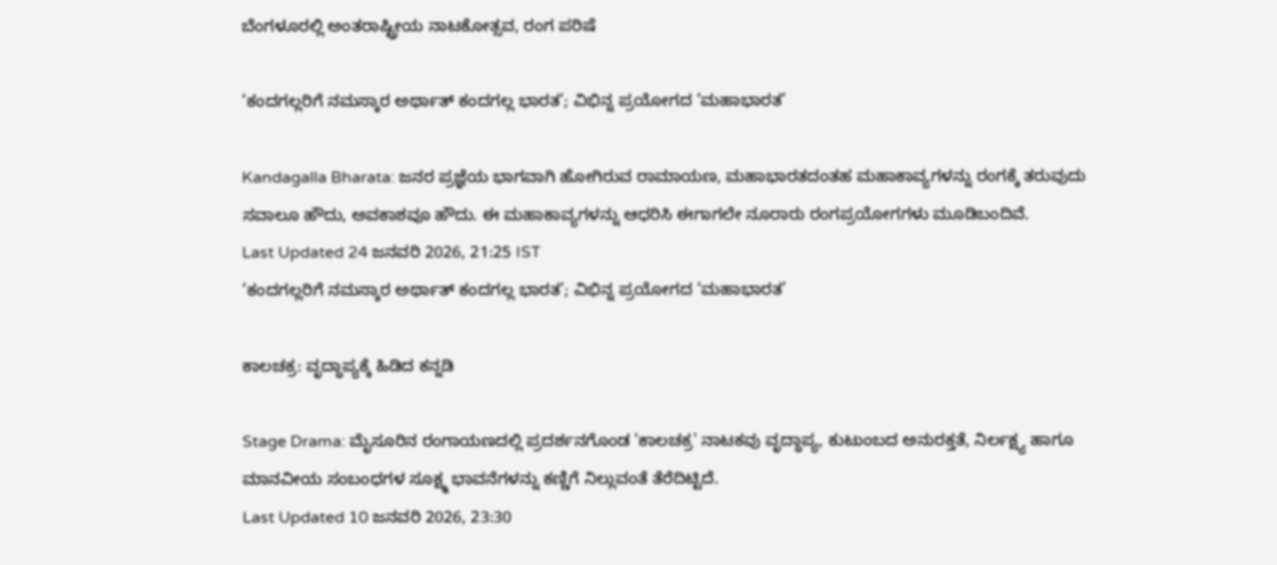ಬೆಂಗಳೂರಲ್ಲಿ ಅಂತರಾಷ್ಟ್ರೀಯ ನಾಟಕೋತ್ಸವ, ರಂಗ ಪರಿಷೆ

‘ಕಂದಗಲ್ಲರಿಗೆ ನಮಸ್ಕಾರ ಅರ್ಥಾತ್ ಕಂದಗಲ್ಲ ಭಾರತ’; ವಿಭಿನ್ನ ಪ್ರಯೋಗದ ‘ಮಹಾಭಾರತ’

Kandagalla Bharata: ಜನರ ಪ್ರಜ್ಞೆಯ ಭಾಗವಾಗಿ ಹೋಗಿರುವ ರಾಮಾಯಣ, ಮಹಾಭಾರತದಂತಹ ಮಹಾಕಾವ್ಯಗಳನ್ನು ರಂಗಕ್ಕೆ ತರುವುದು ಸವಾಲೂ ಹೌದು, ಅವಕಾಶವೂ ಹೌದು. ಈ ಮಹಾಕಾವ್ಯಗಳನ್ನು ಆಧರಿಸಿ ಈಗಾಗಲೇ ನೂರಾರು ರಂಗಪ್ರಯೋಗಗಳು ಮೂಡಿಬಂದಿವೆ.
Last Updated 24 ಜನವರಿ 2026, 21:25 IST
‘ಕಂದಗಲ್ಲರಿಗೆ ನಮಸ್ಕಾರ ಅರ್ಥಾತ್ ಕಂದಗಲ್ಲ ಭಾರತ’; ವಿಭಿನ್ನ ಪ್ರಯೋಗದ ‘ಮಹಾಭಾರತ’

ಕಾಲಚಕ್ರ: ವೃದ್ಧಾಪ್ಯಕ್ಕೆ ಹಿಡಿದ ಕನ್ನಡಿ

Stage Drama: ಮೈಸೂರಿನ ರಂಗಾಯಣದಲ್ಲಿ ಪ್ರದರ್ಶನಗೊಂಡ 'ಕಾಲಚಕ್ರ' ನಾಟಕವು ವೃದ್ಧಾಪ್ಯ, ಕುಟುಂಬದ ಅನುರಕ್ತತೆ, ನಿರ್ಲಕ್ಷ್ಯ ಹಾಗೂ ಮಾನವೀಯ ಸಂಬಂಧಗಳ ಸೂಕ್ಷ್ಮ ಭಾವನೆಗಳನ್ನು ಕಣ್ಣಿಗೆ ನಿಲ್ಲುವಂತೆ ತೆರೆದಿಟ್ಟಿದೆ.
Last Updated 10 ಜನವರಿ 2026, 23:30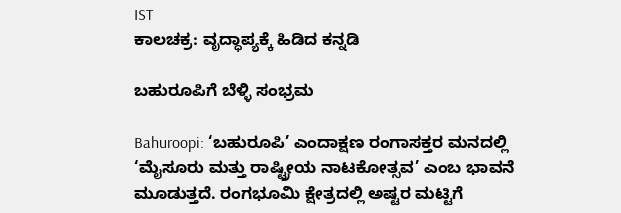IST
ಕಾಲಚಕ್ರ: ವೃದ್ಧಾಪ್ಯಕ್ಕೆ ಹಿಡಿದ ಕನ್ನಡಿ

ಬಹುರೂಪಿಗೆ ಬೆಳ್ಳಿ ಸಂಭ್ರಮ

Bahuroopi: ‘ಬಹುರೂಪಿ’ ಎಂದಾಕ್ಷಣ ರಂಗಾಸಕ್ತರ ಮನದಲ್ಲಿ ‘ಮೈಸೂರು ಮತ್ತು ರಾಷ್ಟ್ರೀಯ ನಾಟಕೋತ್ಸವ’ ಎಂಬ ಭಾವನೆ ಮೂಡುತ್ತದೆ. ರಂಗಭೂಮಿ ಕ್ಷೇತ್ರದಲ್ಲಿ ಅಷ್ಟರ ಮಟ್ಟಿಗೆ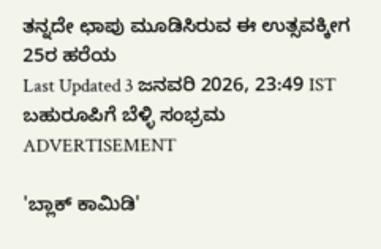ತನ್ನದೇ ಛಾಪು ಮೂಡಿಸಿರುವ ಈ ಉತ್ಸವಕ್ಕೀಗ 25ರ ಹರೆಯ
Last Updated 3 ಜನವರಿ 2026, 23:49 IST
ಬಹುರೂಪಿಗೆ ಬೆಳ್ಳಿ ಸಂಭ್ರಮ
ADVERTISEMENT

'ಬ್ಲಾಕ್‌ ಕಾಮಿಡಿ'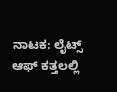ನಾಟಕ: ಲೈಟ್ಸ್‌ ಆಫ್ ಕತ್ತಲಲ್ಲಿ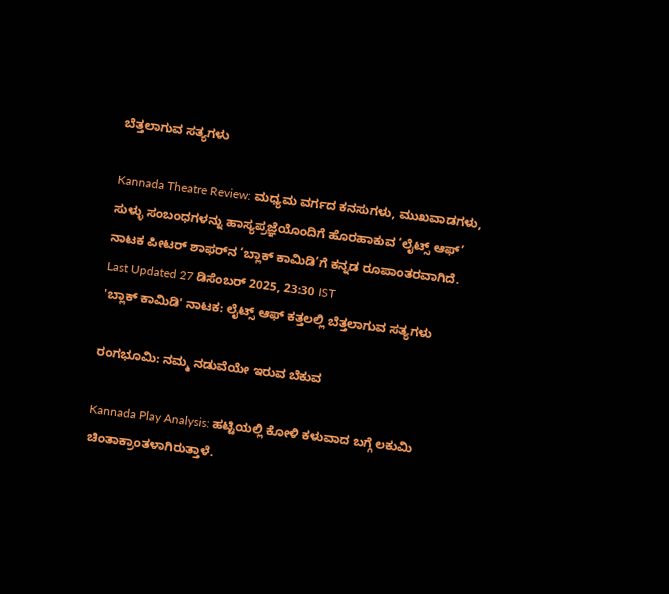ಬೆತ್ತಲಾಗುವ ಸತ್ಯಗಳು

Kannada Theatre Review: ಮಧ್ಯಮ ವರ್ಗದ ಕನಸುಗಳು, ಮುಖವಾಡಗಳು, ಸುಳ್ಳು ಸಂಬಂಧಗಳನ್ನು ಹಾಸ್ಯಪ್ರಜ್ಞೆಯೊಂದಿಗೆ ಹೊರಹಾಕುವ ‘ಲೈಟ್ಸ್‌ ಆಫ್’ ನಾಟಕ ಪೀಟರ್‌ ಶಾಫರ್‌ನ ‘ಬ್ಲಾಕ್ ಕಾಮಿಡಿ’ಗೆ ಕನ್ನಡ ರೂಪಾಂತರವಾಗಿದೆ.
Last Updated 27 ಡಿಸೆಂಬರ್ 2025, 23:30 IST
'ಬ್ಲಾಕ್‌ ಕಾಮಿಡಿ' ನಾಟಕ: ಲೈಟ್ಸ್‌ ಆಫ್ ಕತ್ತಲಲ್ಲಿ ಬೆತ್ತಲಾಗುವ ಸತ್ಯಗಳು

ರಂಗಭೂಮಿ: ನಮ್ಮ ನಡುವೆಯೇ ಇರುವ ಬೆಕುವ

Kannada Play Analysis: ಹಟ್ಟಿಯಲ್ಲಿ ಕೋಳಿ ಕಳುವಾದ ಬಗ್ಗೆ ಲಕುಮಿ ಚಿಂತಾಕ್ರಾಂತಳಾಗಿರುತ್ತಾಳೆ.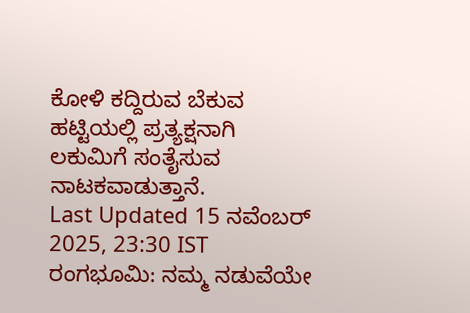ಕೋಳಿ ಕದ್ದಿರುವ ಬೆಕುವ ಹಟ್ಟಿಯಲ್ಲಿ ಪ್ರತ್ಯಕ್ಷನಾಗಿ ಲಕುಮಿಗೆ ಸಂತೈಸುವ ನಾಟಕವಾಡುತ್ತಾನೆ.
Last Updated 15 ನವೆಂಬರ್ 2025, 23:30 IST
ರಂಗಭೂಮಿ: ನಮ್ಮ ನಡುವೆಯೇ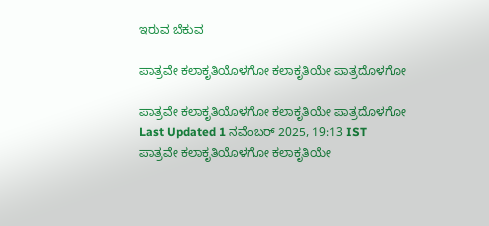ಇರುವ ಬೆಕುವ

ಪಾತ್ರವೇ ಕಲಾಕೃತಿಯೊಳಗೋ ಕಲಾಕೃತಿಯೇ ಪಾತ್ರದೊಳಗೋ

ಪಾತ್ರವೇ ಕಲಾಕೃತಿಯೊಳಗೋ ಕಲಾಕೃತಿಯೇ ಪಾತ್ರದೊಳಗೋ
Last Updated 1 ನವೆಂಬರ್ 2025, 19:13 IST
ಪಾತ್ರವೇ ಕಲಾಕೃತಿಯೊಳಗೋ ಕಲಾಕೃತಿಯೇ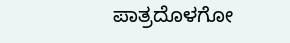ಪಾತ್ರದೊಳಗೋ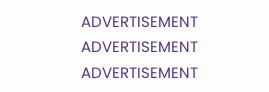ADVERTISEMENT
ADVERTISEMENT
ADVERTISEMENT